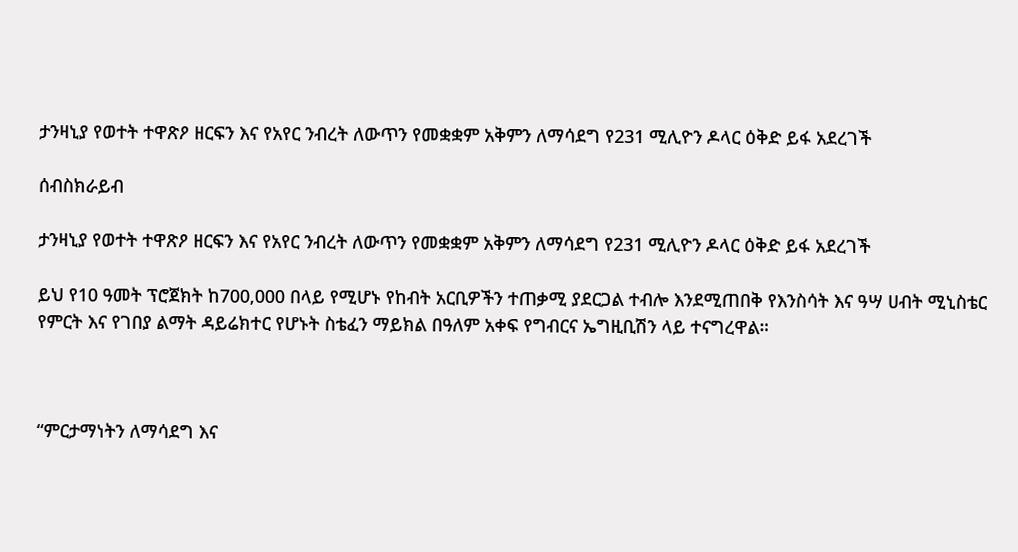ታንዛኒያ የወተት ተዋጽዖ ዘርፍን እና የአየር ንብረት ለውጥን የመቋቋም አቅምን ለማሳደግ የ231 ሚሊዮን ዶላር ዕቅድ ይፋ አደረገች

ሰብስክራይብ

ታንዛኒያ የወተት ተዋጽዖ ዘርፍን እና የአየር ንብረት ለውጥን የመቋቋም አቅምን ለማሳደግ የ231 ሚሊዮን ዶላር ዕቅድ ይፋ አደረገች

ይህ የ10 ዓመት ፕሮጀክት ከ700,000 በላይ የሚሆኑ የከብት አርቢዎችን ተጠቃሚ ያደርጋል ተብሎ እንደሚጠበቅ የእንስሳት እና ዓሣ ሀብት ሚኒስቴር የምርት እና የገበያ ልማት ዳይሬክተር የሆኑት ስቴፈን ማይክል በዓለም አቀፍ የግብርና ኤግዚቢሽን ላይ ተናግረዋል።



“ምርታማነትን ለማሳደግ እና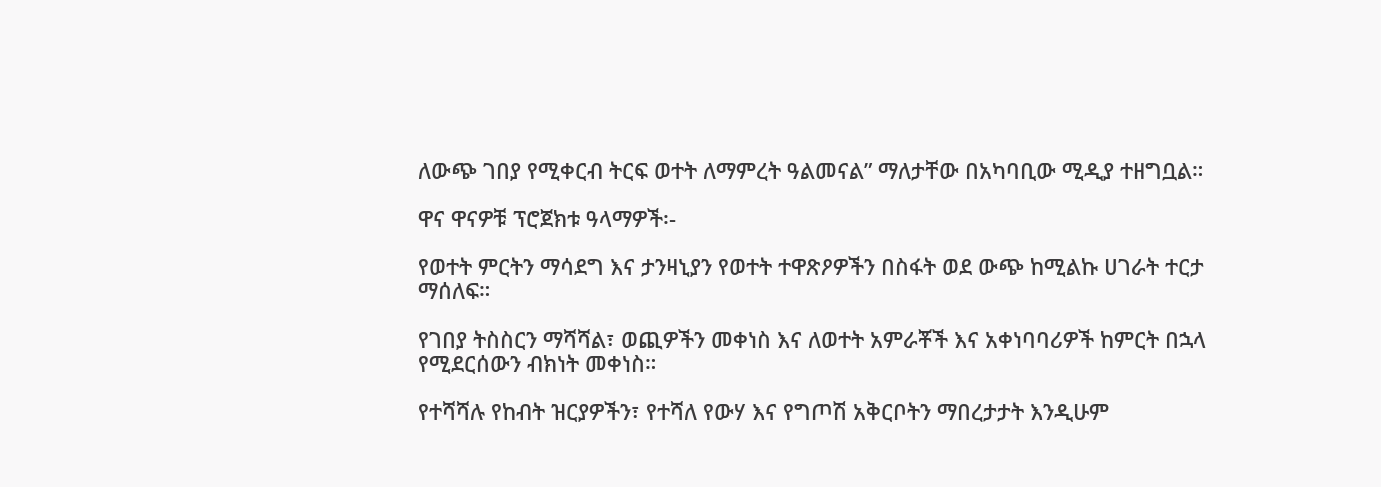ለውጭ ገበያ የሚቀርብ ትርፍ ወተት ለማምረት ዓልመናል” ማለታቸው በአካባቢው ሚዲያ ተዘግቧል።

ዋና ዋናዎቹ ፕሮጀክቱ ዓላማዎች፡-

የወተት ምርትን ማሳደግ እና ታንዛኒያን የወተት ተዋጽዖዎችን በስፋት ወደ ውጭ ከሚልኩ ሀገራት ተርታ ማሰለፍ።

የገበያ ትስስርን ማሻሻል፣ ወጪዎችን መቀነስ እና ለወተት አምራቾች እና አቀነባባሪዎች ከምርት በኋላ የሚደርሰውን ብክነት መቀነስ።

የተሻሻሉ የከብት ዝርያዎችን፣ የተሻለ የውሃ እና የግጦሽ አቅርቦትን ማበረታታት እንዲሁም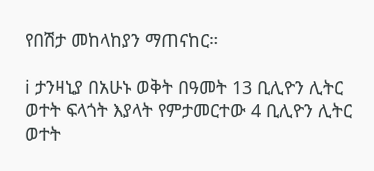የበሽታ መከላከያን ማጠናከር።

ℹ ታንዛኒያ በአሁኑ ወቅት በዓመት 13 ቢሊዮን ሊትር ወተት ፍላጎት እያላት የምታመርተው 4 ቢሊዮን ሊትር ወተት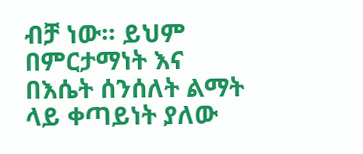ብቻ ነው። ይህም በምርታማነት እና በእሴት ሰንሰለት ልማት ላይ ቀጣይነት ያለው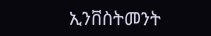ኢንቨስትመንት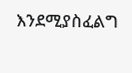እንደሚያስፈልግ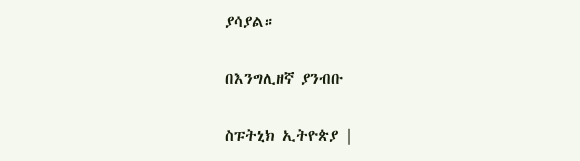ያሳያል።

በእንግሊዘኛ ያንብቡ

ስፑትኒክ ኢትዮጵያ |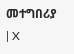መተግበሪያ | X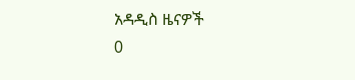አዳዲስ ዜናዎች
0